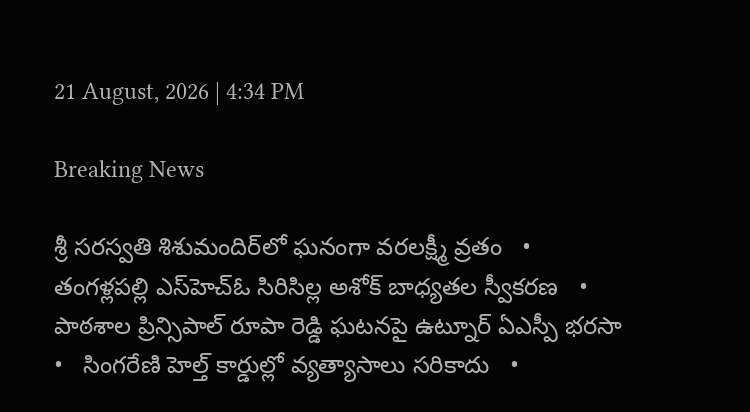21 August, 2026 | 4:34 PM

Breaking News

శ్రీ సరస్వతి శిశుమందిర్‌లో ఘనంగా వరలక్ష్మీ వ్రతం   •   తంగళ్లపల్లి ఎస్‌హెచ్‌ఓ సిరిసిల్ల అశోక్ బాధ్యతల స్వీకరణ   •   పాఠశాల ప్రిన్సిపాల్ రూపా రెడ్డి ఘటనపై ఉట్నూర్ ఏఎస్పీ భరసా   •   సింగరేణి హెల్త్ కార్డుల్లో వ్యత్యాసాలు సరికాదు   •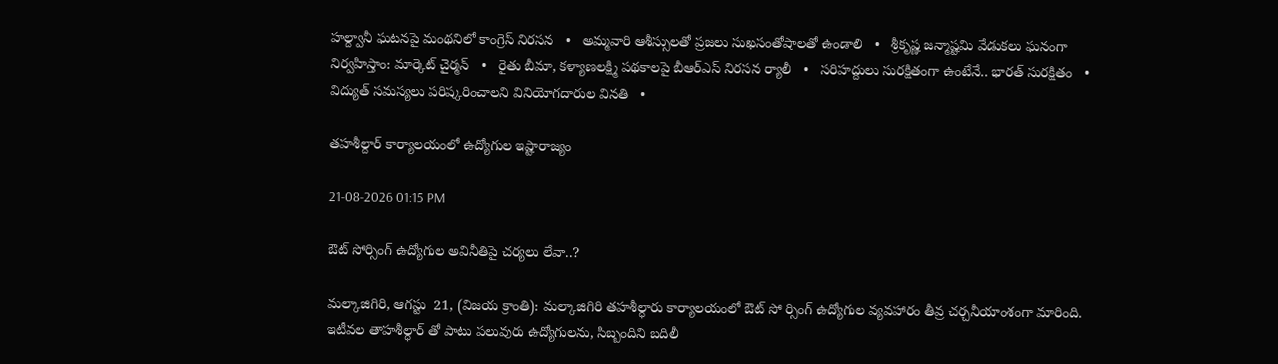హల్ద్వానీ ఘటనపై మంథనిలో కాంగ్రెస్ నిరసన   •   అమ్మవారి ఆశీస్సులతో ప్రజలు సుఖసంతోషాలతో ఉండాలి   •   శ్రీకృష్ణ జన్మాష్టమి వేడుకలు ఘనంగా నిర్వహిస్తాం: మార్కెట్ చైర్మన్   •   రైతు బీమా, కళ్యాణలక్ష్మి పథకాలపై బీఆర్‌ఎస్ నిరసన ర్యాలీ   •   సరిహద్దులు సురక్షితంగా ఉంటేనే.. భారత్ సురక్షితం   •   విద్యుత్ సమస్యలు పరిష్కరించాలని వినియోగదారుల వినతి   •

తహశీల్దార్ కార్యాలయంలో ఉద్యోగుల ఇష్టారాజ్యం

21-08-2026 01:15 PM

ఔట్ సోర్సింగ్ ఉద్యోగుల అవినీతిపై చర్యలు లేవా..?

మల్కాజిగిరి, ఆగస్టు  21, (విజయ క్రాంతి): మల్కాజిగిరి తహశీల్ధారు కార్యాలయంలో ఔట్ సో ర్సింగ్ ఉద్యోగుల వ్యవహారం తీవ్ర చర్చనీయాంశంగా మారింది. ఇటీవల తాహశీల్ధార్ తో పాటు పలువురు ఉద్యోగులను, సిబ్బందిని బదిలీ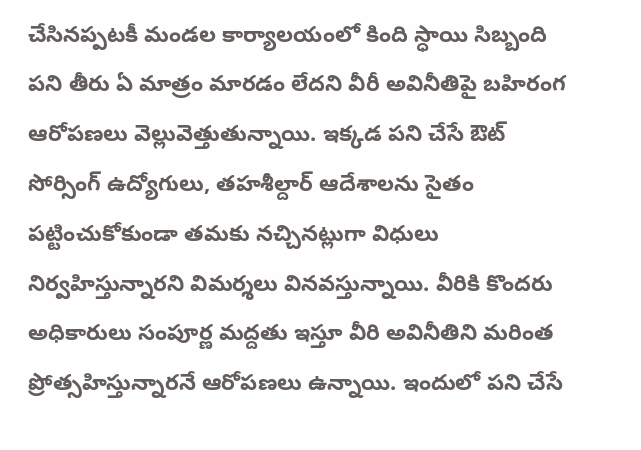చేసినప్పటకీ మండల కార్యాలయంలో కింది స్ధాయి సిబ్బంది పని తీరు ఏ మాత్రం మారడం లేదని వీరీ అవినీతిపై బహిరంగ ఆరోపణలు వెల్లువెత్తుతున్నాయి. ఇక్కడ పని చేసే ఔట్ సోర్సింగ్ ఉద్యోగులు, తహశీల్దార్ ఆదేశాలను సైతం పట్టించుకోకుండా తమకు నచ్చినట్లుగా విధులు నిర్వహిస్తున్నారని విమర్శలు వినవస్తున్నాయి. వీరికి కొందరు అధికారులు సంపూర్ణ మద్దతు ఇస్తూ వీరి అవినీతిని మరింత ప్రోత్సహిస్తున్నారనే ఆరోపణలు ఉన్నాయి. ఇందులో పని చేసే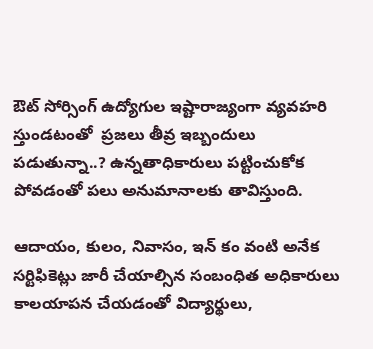ఔట్ సోర్సింగ్ ఉద్యోగుల ఇష్టారాజ్యంగా వ్యవహరి స్తుండటంతో  ప్రజలు తీవ్ర ఇబ్బందులు పడుతున్నా..? ఉన్నతాధికారులు పట్టించుకోక పోవడంతో పలు అనుమానాలకు తావిస్తుంది.

ఆదాయం, కులం, నివాసం, ఇన్ కం వంటి అనేక సర్టిఫికెట్లు జారీ చేయాల్సిన సంబంధిత అధికారులు కాలయాపన చేయడంతో విద్యార్థులు,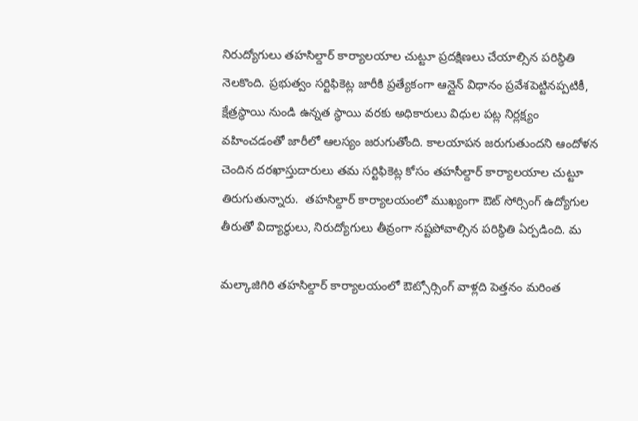నిరుద్యోగులు తహసిల్దార్ కార్యాలయాల చుట్టూ ప్రదక్షిణలు చేయాల్సిన పరిస్థితి నెలకొంది. ప్రభుత్వం సర్టిఫికెట్ల జారీకి ప్రత్యేకంగా ఆన్లైన్ విధానం ప్రవేశపెట్టినప్పటికీ, క్షేత్రస్థాయి నుండి ఉన్నత స్థాయి వరకు అధికారులు విధుల పట్ల నిర్లక్ష్యం వహించడంతో జారీలో ఆలస్యం జరుగుతోంది. కాలయాపన జరుగుతుందని ఆందోళన చెందిన దరఖాస్తుదారులు తమ సర్టిఫికెట్ల కోసం తహసీల్దార్ కార్యాలయాల చుట్టూ తిరుగుతున్నారు.  తహసిల్దార్ కార్యాలయంలో ముఖ్యంగా ఔట్ సోర్సింగ్ ఉద్యోగుల తీరుతో విద్యార్థులు, నిరుద్యోగులు తీవ్రంగా నష్టపోవాల్సిన పరిస్థితి ఏర్పడింది. మ

మల్కాజిగిరి తహసిల్దార్ కార్యాలయంలో ఔట్సోర్సింగ్ వాళ్లది పెత్తనం మరింత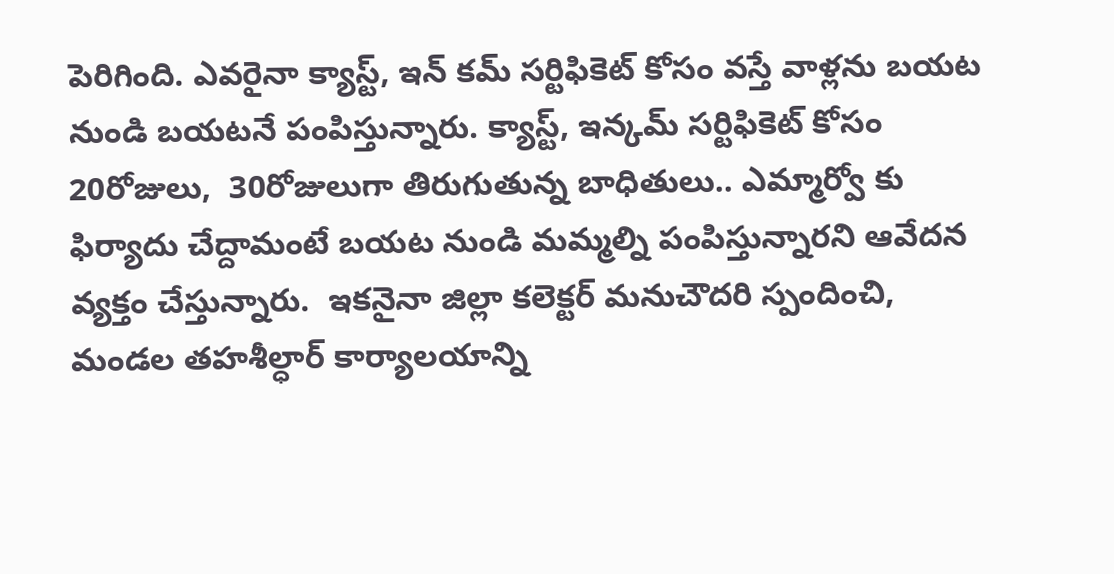పెరిగింది. ఎవరైనా క్యాస్ట్, ఇన్ కమ్ సర్టిఫికెట్ కోసం వస్తే వాళ్లను బయట నుండి బయటనే పంపిస్తున్నారు. క్యాస్ట్, ఇన్కమ్ సర్టిఫికెట్ కోసం 20రోజులు,  30రోజులుగా తిరుగుతున్న బాధితులు.. ఎమ్మార్వో కు ఫిర్యాదు చేద్దామంటే బయట నుండి మమ్మల్ని పంపిస్తున్నారని ఆవేదన వ్యక్తం చేస్తున్నారు.  ఇకనైనా జిల్లా కలెక్టర్ మనుచౌదరి స్పందించి, మండల తహశీల్ధార్ కార్యాలయాన్ని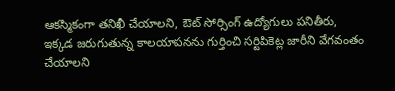ఆకస్మికంగా తనిఖీ చేయాలని, ఔట్ సోర్సింగ్ ఉద్యోగులు పనితీరు, ఇక్కడ జరుగుతున్న కాలయాపనను గుర్తించి సర్టిపికెట్ల జారీని వేగవంతం చేయాలని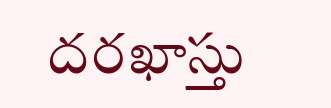దరఖాస్తు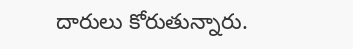దారులు కోరుతున్నారు.